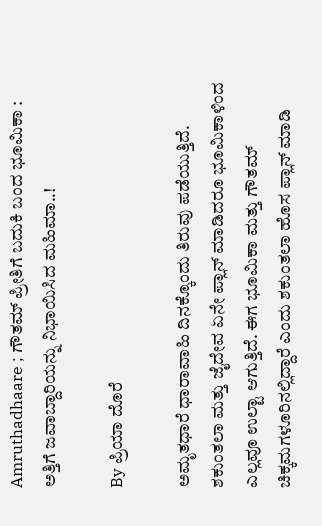Amruthadhaare ; ಗೌತಮ್ ಪ್ರೀತಿಗೆ ಬದುಕಿ ಬಂದ ಭೂಮಿಕಾ : ಅತ್ತಿಗೆ ಜವಾಬ್ದಾರಿಯನ್ನು ನಿಭಾಯಿಸಿದ ಮಹಿಮಾ..!

By ಪ್ರಿಯಾ ದೊರೆ

ಅಮೃತಧಾರೆ ಧಾರಾವಾಹಿ ದಿನಕ್ಕೊಂದು ತಿರುವು ಪಡೆಯುತ್ತಿದೆ. ಶಕುಂತಲಾ ಮತ್ತು ಜೈದೇವ ಏನೇ ಪ್ಲಾನ್ ಮಾಡಿದರೂ ಭೂಮಿಕಾಳಿಂದ ಎಲ್ಲವೂ ಉಲ್ಟಾ ಆಗುತ್ತಿದೆ. ಈಗ ಭೂಮಿಕಾ ಮತ್ತು ಗೌತಮ್ ಚಿಕ್ಕಮಗಳೂರಿನಲ್ಲಿದ್ದಾರೆ ಎಂದು ಶಕುಂತಲಾ ಹೊಸ ಪ್ಲಾನ್ ಮಾಡಿ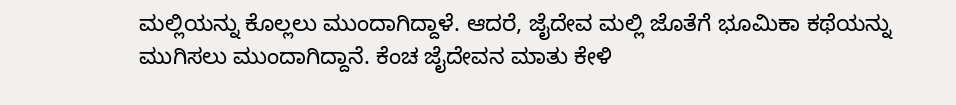ಮಲ್ಲಿಯನ್ನು ಕೊಲ್ಲಲು ಮುಂದಾಗಿದ್ದಾಳೆ. ಆದರೆ, ಜೈದೇವ ಮಲ್ಲಿ ಜೊತೆಗೆ ಭೂಮಿಕಾ ಕಥೆಯನ್ನು ಮುಗಿಸಲು ಮುಂದಾಗಿದ್ದಾನೆ. ಕೆಂಚ ಜೈದೇವನ ಮಾತು ಕೇಳಿ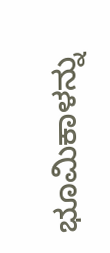ಭೂಮಿಕಾಳನ್ನು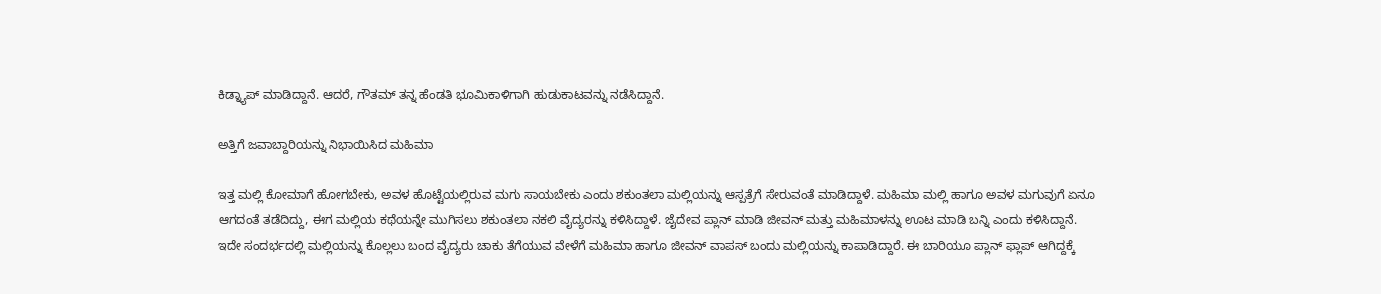ಕಿಡ್ನ್ಯಾಪ್ ಮಾಡಿದ್ದಾನೆ. ಆದರೆ, ಗೌತಮ್ ತನ್ನ ಹೆಂಡತಿ ಭೂಮಿಕಾಳಿಗಾಗಿ ಹುಡುಕಾಟವನ್ನು ನಡೆಸಿದ್ದಾನೆ.

ಅತ್ತಿಗೆ ಜವಾಬ್ದಾರಿಯನ್ನು ನಿಭಾಯಿಸಿದ ಮಹಿಮಾ

ಇತ್ತ ಮಲ್ಲಿ ಕೋಮಾಗೆ ಹೋಗಬೇಕು, ಅವಳ ಹೊಟ್ಟೆಯಲ್ಲಿರುವ ಮಗು ಸಾಯಬೇಕು ಎಂದು ಶಕುಂತಲಾ ಮಲ್ಲಿಯನ್ನು ಆಸ್ಪತ್ರೆಗೆ ಸೇರುವಂತೆ ಮಾಡಿದ್ದಾಳೆ. ಮಹಿಮಾ ಮಲ್ಲಿ ಹಾಗೂ ಅವಳ ಮಗುವುಗೆ ಏನೂ ಆಗದಂತೆ ತಡೆದಿದ್ದು, ಈಗ ಮಲ್ಲಿಯ ಕಥೆಯನ್ನೇ ಮುಗಿಸಲು ಶಕುಂತಲಾ ನಕಲಿ ವೈದ್ಯರನ್ನು ಕಳಿಸಿದ್ದಾಳೆ. ಜೈದೇವ ಪ್ಲಾನ್ ಮಾಡಿ ಜೀವನ್ ಮತ್ತು ಮಹಿಮಾಳನ್ನು ಊಟ ಮಾಡಿ ಬನ್ನಿ ಎಂದು ಕಳಿಸಿದ್ದಾನೆ. ಇದೇ ಸಂದರ್ಭದಲ್ಲಿ ಮಲ್ಲಿಯನ್ನು ಕೊಲ್ಲಲು ಬಂದ ವೈದ್ಯರು ಚಾಕು ತೆಗೆಯುವ ವೇಳೆಗೆ ಮಹಿಮಾ ಹಾಗೂ ಜೀವನ್ ವಾಪಸ್ ಬಂದು ಮಲ್ಲಿಯನ್ನು ಕಾಪಾಡಿದ್ದಾರೆ. ಈ ಬಾರಿಯೂ ಪ್ಲಾನ್ ಫ್ಲಾಪ್ ಆಗಿದ್ದಕ್ಕೆ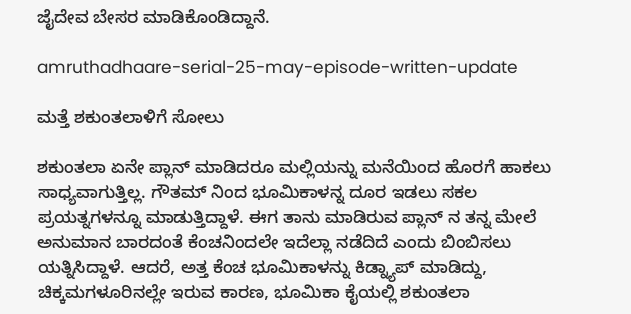ಜೈದೇವ ಬೇಸರ ಮಾಡಿಕೊಂಡಿದ್ದಾನೆ.

amruthadhaare-serial-25-may-episode-written-update

ಮತ್ತೆ ಶಕುಂತಲಾಳಿಗೆ ಸೋಲು

ಶಕುಂತಲಾ ಏನೇ ಪ್ಲಾನ್ ಮಾಡಿದರೂ ಮಲ್ಲಿಯನ್ನು ಮನೆಯಿಂದ ಹೊರಗೆ ಹಾಕಲು ಸಾಧ್ಯವಾಗುತ್ತಿಲ್ಲ. ಗೌತಮ್ ನಿಂದ ಭೂಮಿಕಾಳನ್ನ ದೂರ ಇಡಲು ಸಕಲ ಪ್ರಯತ್ನಗಳನ್ನೂ ಮಾಡುತ್ತಿದ್ದಾಳೆ. ಈಗ ತಾನು ಮಾಡಿರುವ ಪ್ಲಾನ್ ನ ತನ್ನ ಮೇಲೆ ಅನುಮಾನ ಬಾರದಂತೆ ಕೆಂಚನಿಂದಲೇ ಇದೆಲ್ಲಾ ನಡೆದಿದೆ ಎಂದು ಬಿಂಬಿಸಲು ಯತ್ನಿಸಿದ್ದಾಳೆ. ಆದರೆ, ಅತ್ತ ಕೆಂಚ ಭೂಮಿಕಾಳನ್ನು ಕಿಡ್ನ್ಯಾಪ್ ಮಾಡಿದ್ದು, ಚಿಕ್ಕಮಗಳೂರಿನಲ್ಲೇ ಇರುವ ಕಾರಣ, ಭೂಮಿಕಾ ಕೈಯಲ್ಲಿ ಶಕುಂತಲಾ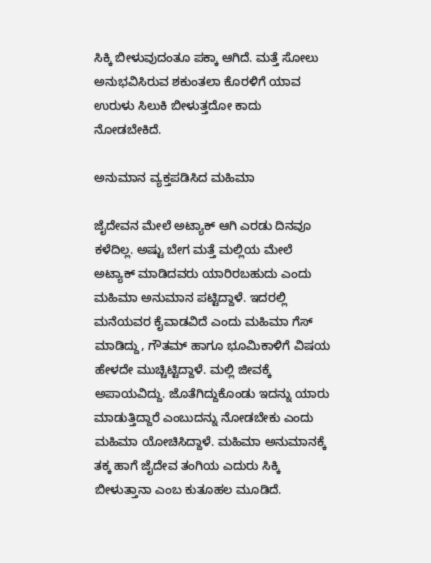ಸಿಕ್ಕಿ ಬೀಳುವುದಂತೂ ಪಕ್ಕಾ ಆಗಿದೆ. ಮತ್ತೆ ಸೋಲು ಅನುಭವಿಸಿರುವ ಶಕುಂತಲಾ ಕೊರಳಿಗೆ ಯಾವ ಉರುಳು ಸಿಲುಕಿ ಬೀಳುತ್ತದೋ ಕಾದು ನೋಡಬೇಕಿದೆ.

ಅನುಮಾನ ವ್ಯಕ್ತಪಡಿಸಿದ ಮಹಿಮಾ

ಜೈದೇವನ ಮೇಲೆ ಅಟ್ಯಾಕ್ ಆಗಿ ಎರಡು ದಿನವೂ ಕಳೆದಿಲ್ಲ. ಅಷ್ಟು ಬೇಗ ಮತ್ತೆ ಮಲ್ಲಿಯ ಮೇಲೆ ಅಟ್ಯಾಕ್ ಮಾಡಿದವರು ಯಾರಿರಬಹುದು ಎಂದು ಮಹಿಮಾ ಅನುಮಾನ ಪಟ್ಟಿದ್ದಾಳೆ. ಇದರಲ್ಲಿ ಮನೆಯವರ ಕೈವಾಡವಿದೆ ಎಂದು ಮಹಿಮಾ ಗೆಸ್ ಮಾಡಿದ್ದು, ಗೌತಮ್ ಹಾಗೂ ಭೂಮಿಕಾಳಿಗೆ ವಿಷಯ ಹೇಳದೇ ಮುಚ್ಚಿಟ್ಟಿದ್ದಾಳೆ. ಮಲ್ಲಿ ಜೀವಕ್ಕೆ ಅಪಾಯವಿದ್ದು. ಜೊತೆಗಿದ್ದುಕೊಂಡು ಇದನ್ನು ಯಾರು ಮಾಡುತ್ತಿದ್ದಾರೆ ಎಂಬುದನ್ನು ನೋಡಬೇಕು ಎಂದು ಮಹಿಮಾ ಯೋಚಿಸಿದ್ದಾಳೆ. ಮಹಿಮಾ ಅನುಮಾನಕ್ಕೆ ತಕ್ಕ ಹಾಗೆ ಜೈದೇವ ತಂಗಿಯ ಎದುರು ಸಿಕ್ಕಿ ಬೀಳುತ್ತಾನಾ ಎಂಬ ಕುತೂಹಲ ಮೂಡಿದೆ.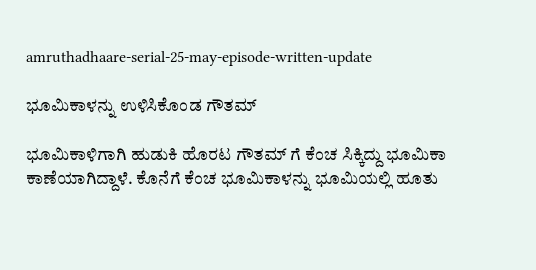amruthadhaare-serial-25-may-episode-written-update

ಭೂಮಿಕಾಳನ್ನು ಉಳಿಸಿಕೊಂಡ ಗೌತಮ್

ಭೂಮಿಕಾಳಿಗಾಗಿ ಹುಡುಕಿ ಹೊರಟ ಗೌತಮ್ ಗೆ ಕೆಂಚ ಸಿಕ್ಕಿದ್ದು ಭೂಮಿಕಾ ಕಾಣೆಯಾಗಿದ್ದಾಳೆ. ಕೊನೆಗೆ ಕೆಂಚ ಭೂಮಿಕಾಳನ್ನು ಭೂಮಿಯಲ್ಲಿ ಹೂತು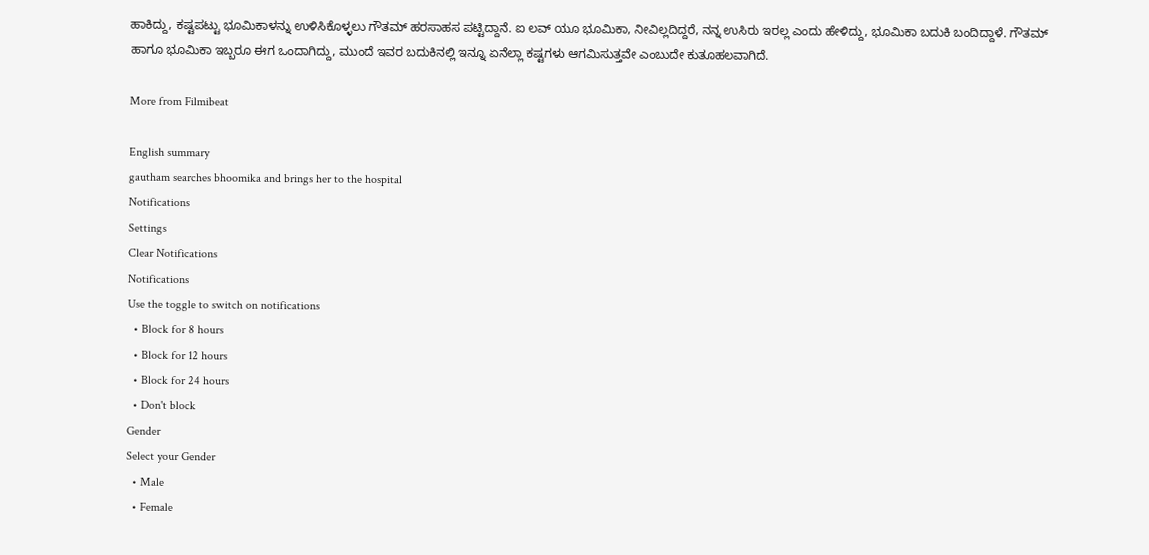ಹಾಕಿದ್ದು, ಕಷ್ಟಪಟ್ಟು ಭೂಮಿಕಾಳನ್ನು ಉಳಿಸಿಕೊಳ್ಳಲು ಗೌತಮ್ ಹರಸಾಹಸ ಪಟ್ಟಿದ್ದಾನೆ. ಐ ಲವ್ ಯೂ ಭೂಮಿಕಾ, ನೀವಿಲ್ಲದಿದ್ದರೆ, ನನ್ನ ಉಸಿರು ಇರಲ್ಲ ಎಂದು ಹೇಳಿದ್ದು, ಭೂಮಿಕಾ ಬದುಕಿ ಬಂದಿದ್ದಾಳೆ. ಗೌತಮ್ ಹಾಗೂ ಭೂಮಿಕಾ ಇಬ್ಬರೂ ಈಗ ಒಂದಾಗಿದ್ದು, ಮುಂದೆ ಇವರ ಬದುಕಿನಲ್ಲಿ ಇನ್ನೂ ಏನೆಲ್ಲಾ ಕಷ್ಟಗಳು ಆಗಮಿಸುತ್ತವೇ ಎಂಬುದೇ ಕುತೂಹಲವಾಗಿದೆ.

More from Filmibeat

English summary
gautham searches bhoomika and brings her to the hospital
Notifications
Settings
Clear Notifications
Notifications
Use the toggle to switch on notifications
  • Block for 8 hours
  • Block for 12 hours
  • Block for 24 hours
  • Don't block
Gender
Select your Gender
  • Male
  • Female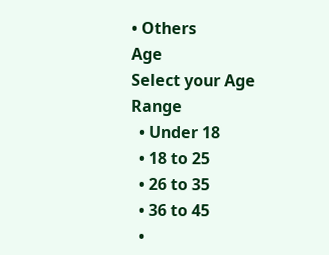• Others
Age
Select your Age Range
  • Under 18
  • 18 to 25
  • 26 to 35
  • 36 to 45
  •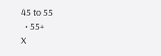45 to 55
  • 55+
X